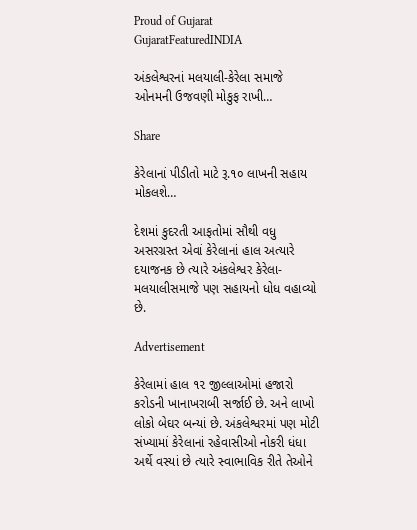Proud of Gujarat
GujaratFeaturedINDIA

અંકલેશ્વરનાં મલયાલી-કેરેલા સમાજે ઓનમની ઉજવણી મોકુફ રાખી…

Share

કેરેલાનાં પીડીતો માટે રૂ.૧૦ લાખની સહાય મોકલશે…

દેશમાં કુદરતી આફતોમાં સૌથી વધુ અસરગ્રસ્ત એવાં કેરેલાનાં હાલ અત્યારે દયાજનક છે ત્યારે અંકલેશ્વર કેરેલા-મલયાલીસમાજે પણ સહાયનો ધોધ વહાવ્યો છે.

Advertisement

કેરેલામાં હાલ ૧૨ જીલ્લાઓમાં હજારો કરોડની ખાનાખરાબી સર્જાઈ છે. અને લાખો લોકો બેઘર બન્યાં છે. અંકલેશ્વરમાં પણ મોટી સંખ્યામાં કેરેલાનાં રહેવાસીઓ નોકરી ધંધા અર્થે વસ્યાં છે ત્યારે સ્વાભાવિક રીતે તેઓને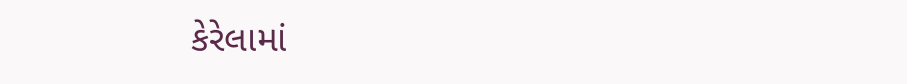કેરેલામાં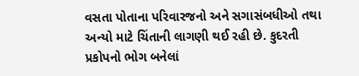વસતા પોતાના પરિવારજનો અને સગાસંબધીઓ તથા અન્યો માટે ચિંતાની લાગણી થઈ રહી છે. કુદરતી પ્રકોપનો ભોગ બનેલાં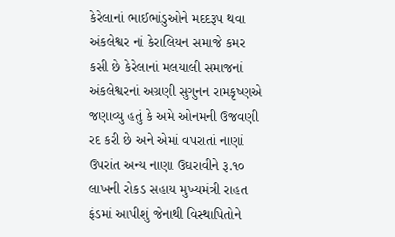કેરેલાનાં ભાઈભાંડુઓને મદદરૂપ થવા અંકલેશ્વર નાં કેરાલિયન સમાજે કમર કસી છે કેરેલાનાં મલયાલી સમાજનાં અંકલેશ્વરનાં અગ્રણી સુગુનન રામકૃષ્ણએ જણાવ્યુ હતું કે અમે ઓનમની ઉજવણી રદ કરી છે અને એમાં વપરાતાં નાણાં ઉપરાંત અન્ય નાણા ઉઘરાવીને રૂ.૧૦ લાખની રોકડ સહાય મુખ્યમંત્રી રાહત ફંડમાં આપીશું જેનાથી વિસ્થાપિતોને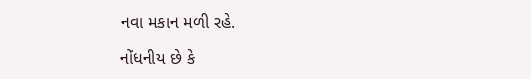નવા મકાન મળી રહે.

નોંધનીય છે કે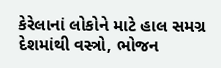કેરેલાનાં લોકોને માટે હાલ સમગ્ર દેશમાંથી વસ્ત્રો, ભોજન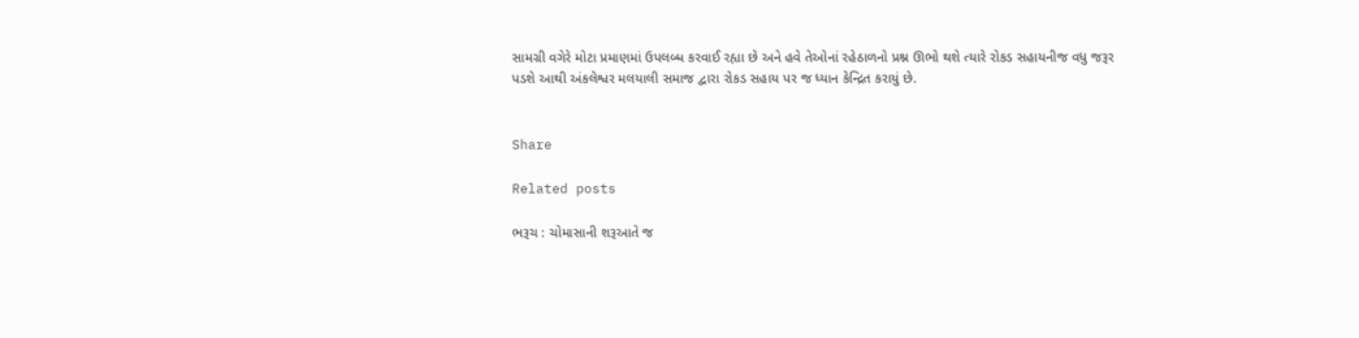સામગ્રી વગેરે મોટા પ્રમાણમાં ઉપલબ્ધ કરવાઈ રહ્યા છે અને હવે તેઓનાં રહેઠાળનો પ્રશ્ન ઊભો થશે ત્યારે રોકડ સહાયનીજ વધુ જરૂર પડશે આથી અંકલેશ્વર મલયાલી સમાજ દ્વારા રોકડ સહાય પર જ ધ્યાન કેન્દ્રિત કરાયું છે.


Share

Related posts

ભરૂચ : ચોમાસાની શરૂઆતે જ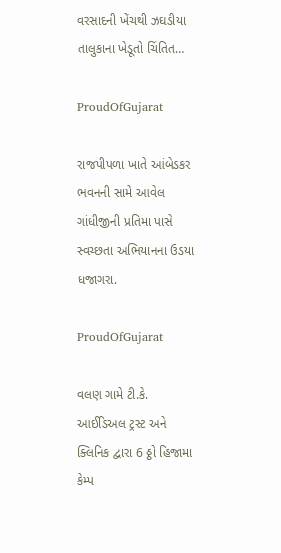વરસાદની ખેંચથી ઝઘડીયા તાલુકાના ખેડૂતો ચિંતિત…

ProudOfGujarat

રાજપીપળા ખાતે આંબેડકર ભવનની સામે આવેલ ગાંધીજીની પ્રતિમા પાસે સ્વચ્છતા અભિયાનના ઉડયા ધજાગરા.

ProudOfGujarat

વલણ ગામે ટી.કે. આઈડિઅલ ટ્રસ્ટ અને ક્લિનિક દ્વારા 6 ઠ્ઠો હિજામા કેમ્પ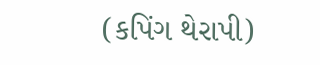(કપિંગ થેરાપી)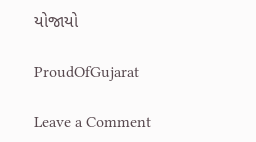યોજાયો

ProudOfGujarat

Leave a Comment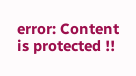error: Content is protected !!